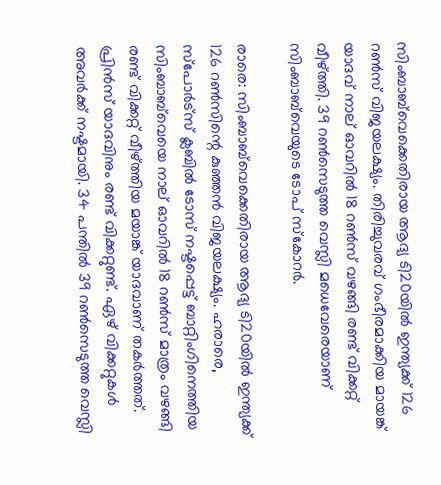സിംബാബ്‌വെക്കെതിരായ ആദ്യ ടി20യില്‍ ഇന്ത്യക്ക് 126 റണ്‍സ് വിജയലക്ഷ്യം. തിരിച്ചുവരവ് ഗംഭീരമാക്കിയ മായങ്ക് യാദവ് നാല് ഓവറില്‍ 18 റണ്‍സ് വഴങ്ങി രണ്ട് വിക്കറ്റ് വീഴ്ത്തി. 39 റണ്‍സെടുത്ത വെസ്ലി മധെവേരെയാണ് സിംബാബ്‌വെയുടെ ടോപ് സ്‌കോറര്‍.

രാരെ: സിംബാബ്‌വെക്കെതിരായ ആദ്യ ടി20യില്‍ ഇന്ത്യക്ക് 126 റണ്‍സിന്റെ കുഞ്ഞന്‍ വിജയലക്ഷ്യം. ഹരാരെ, സ്‌പോര്‍ട്‌സ് ക്ലബില്‍ ടോസ് നഷ്ടപ്പെട്ട് ബാറ്റിംഗിനെത്തിയ സിംബാബ്‌വെയെ നാല് ഓവറില്‍ 18 റണ്‍സ് മാത്രം വഴങ്ങി രണ്ട് വിക്കറ്റ് വീഴ്ത്തിയ മയാങ്ക് യാദവാണ് തകര്‍ത്തത്. പ്രിന്‍സ് യാദവിനും രണ്ട് വിക്കറ്റുണ്ട്. ഏഴ് വിക്കറ്റുകള്‍ അവര്‍ക്ക് നഷ്ടമായി. 34 പന്തില്‍ 39 റണ്‍സെടുത്ത വെസ്ലി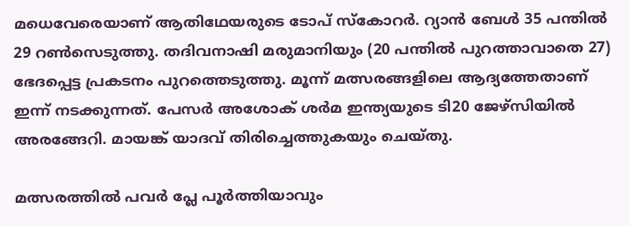മധെവേരെയാണ് ആതിഥേയരുടെ ടോപ് സ്‌കോറര്‍. റ്യാന്‍ ബേള്‍ 35 പന്തില്‍ 29 റണ്‍സെടുത്തു. തദിവനാഷി മരുമാനിയും (20 പന്തില്‍ പുറത്താവാതെ 27) ഭേദപ്പെട്ട പ്രകടനം പുറത്തെടുത്തു. മൂന്ന് മത്സരങ്ങളിലെ ആദ്യത്തേതാണ് ഇന്ന് നടക്കുന്നത്. പേസര്‍ അശോക് ശര്‍മ ഇന്ത്യയുടെ ടി20 ജേഴ്‌സിയില്‍ അരങ്ങേറി. മായങ്ക് യാദവ് തിരിച്ചെത്തുകയും ചെയ്തു.

മത്സരത്തില്‍ പവര്‍ പ്ലേ പൂര്‍ത്തിയാവും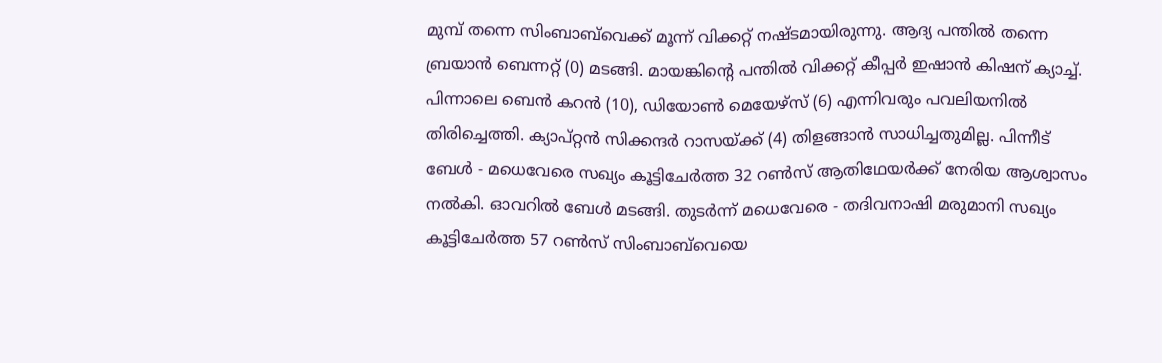മുമ്പ് തന്നെ സിംബാബ്‌വെക്ക് മൂന്ന് വിക്കറ്റ് നഷ്ടമായിരുന്നു. ആദ്യ പന്തില്‍ തന്നെ ബ്രയാന്‍ ബെന്നറ്റ് (0) മടങ്ങി. മായങ്കിന്റെ പന്തില്‍ വിക്കറ്റ് കീപ്പര്‍ ഇഷാന്‍ കിഷന് ക്യാച്ച്. പിന്നാലെ ബെന്‍ കറന്‍ (10), ഡിയോണ്‍ മെയേഴ്‌സ് (6) എന്നിവരും പവലിയനില്‍ തിരിച്ചെത്തി. ക്യാപ്റ്റന്‍ സിക്കന്ദര്‍ റാസയ്ക്ക് (4) തിളങ്ങാന്‍ സാധിച്ചതുമില്ല. പിന്നീട് ബേള്‍ - മധെവേരെ സഖ്യം കൂട്ടിചേര്‍ത്ത 32 റണ്‍സ് ആതിഥേയര്‍ക്ക് നേരിയ ആശ്വാസം നല്‍കി. ഓവറില്‍ ബേള്‍ മടങ്ങി. തുടര്‍ന്ന് മധെവേരെ - തദിവനാഷി മരുമാനി സഖ്യം കൂട്ടിചേര്‍ത്ത 57 റണ്‍സ് സിംബാബ്‌വെയെ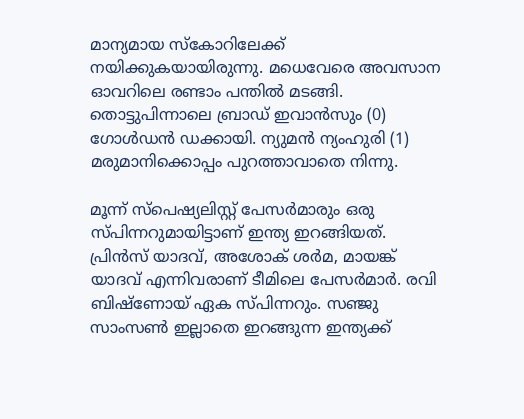മാന്യമായ സ്‌കോറിലേക്ക് നയിക്കുകയായിരുന്നു. മധെവേരെ അവസാന ഓവറിലെ രണ്ടാം പന്തില്‍ മടങ്ങി. തൊട്ടുപിന്നാലെ ബ്രാഡ് ഇവാന്‍സും (0) ഗോള്‍ഡന്‍ ഡക്കായി. ന്യുമന്‍ ന്യംഹുരി (1) മരുമാനിക്കൊപ്പം പുറത്താവാതെ നിന്നു.

മൂന്ന് സ്‌പെഷ്യലിസ്റ്റ് പേസര്‍മാരും ഒരു സ്പിന്നറുമായിട്ടാണ് ഇന്ത്യ ഇറങ്ങിയത്. പ്രിന്‍സ് യാദവ്, അശോക് ശര്‍മ, മായങ്ക് യാദവ് എന്നിവരാണ് ടീമിലെ പേസര്‍മാര്‍. രവി ബിഷ്‌ണോയ് ഏക സ്പിന്നറും. സഞ്ജു സാംസണ്‍ ഇല്ലാതെ ഇറങ്ങുന്ന ഇന്ത്യക്ക്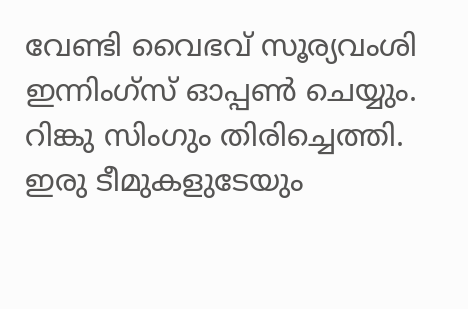വേണ്ടി വൈഭവ് സൂര്യവംശി ഇന്നിംഗ്‌സ് ഓപ്പണ്‍ ചെയ്യും. റിങ്കു സിംഗും തിരിച്ചെത്തി. ഇരു ടീമുകളുടേയും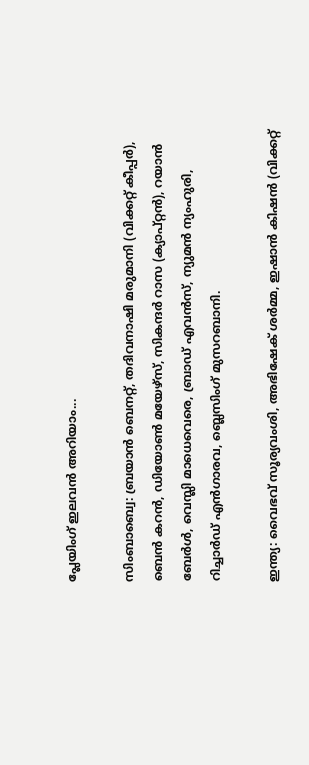പ്ലേയിംഗ് ഇലവന്‍ അറിയാം...

സിംബാബ്വെ: ബ്രയാന്‍ ബെനറ്റ്, തദിവനാഷി മരുമാനി (വിക്കറ്റ് കീപ്പര്‍), ബെന്‍ കറന്‍, ഡിയോണ്‍ മയേഴ്‌സ്, സികന്ദര്‍ റാസ (ക്യാപ്റ്റന്‍), റയാന്‍ ബേര്‍ള്‍, വെസ്ലി മാധെവെരെ, ബ്രാഡ് എവന്‍സ്, ന്യുമന്‍ ന്യംഹുരി, റിച്ചാര്‍ഡ് എന്‍ഗാരവ, ബ്ലെസിംഗ് മുസറബാനി.

ഇന്ത്യ: വൈഭവ് സൂര്യവംശി, അഭിഷേക് ശര്‍മ്മ, ഇഷാന്‍ കിഷന്‍ (വിക്കറ്റ്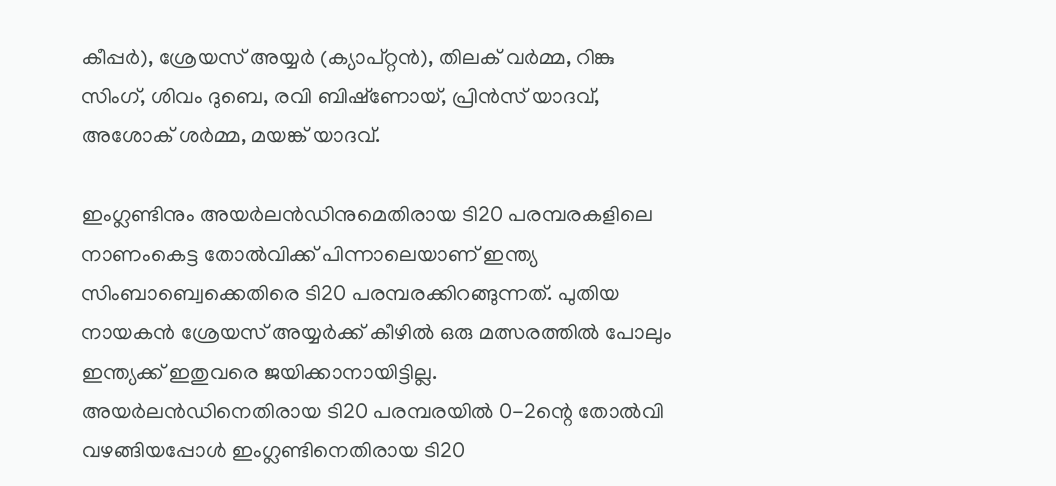കീപ്പര്‍), ശ്രേയസ് അയ്യര്‍ (ക്യാപ്റ്റന്‍), തിലക് വര്‍മ്മ, റിങ്കു സിംഗ്, ശിവം ദുബെ, രവി ബിഷ്‌ണോയ്, പ്രിന്‍സ് യാദവ്, അശോക് ശര്‍മ്മ, മയങ്ക് യാദവ്.

ഇംഗ്ലണ്ടിനും അയര്‍ലന്‍ഡിനുമെതിരായ ടി20 പരമ്പരകളിലെ നാണംകെട്ട തോല്‍വിക്ക് പിന്നാലെയാണ് ഇന്ത്യ സിംബാബ്വെക്കെതിരെ ടി20 പരമ്പരക്കിറങ്ങുന്നത്. പുതിയ നായകന്‍ ശ്രേയസ് അയ്യര്‍ക്ക് കീഴില്‍ ഒരു മത്സരത്തില്‍ പോലും ഇന്ത്യക്ക് ഇതുവരെ ജയിക്കാനായിട്ടില്ല. അയര്‍ലന്‍ഡിനെതിരായ ടി20 പരമ്പരയില്‍ 0-2ന്റെ തോല്‍വി വഴങ്ങിയപ്പോള്‍ ഇംഗ്ലണ്ടിനെതിരായ ടി20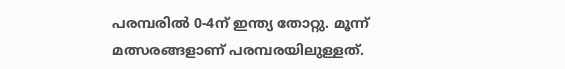പരമ്പരില്‍ 0-4ന് ഇന്ത്യ തോറ്റു. മൂന്ന് മത്സരങ്ങളാണ് പരമ്പരയിലുള്ളത്.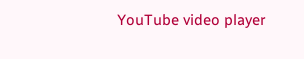YouTube video player